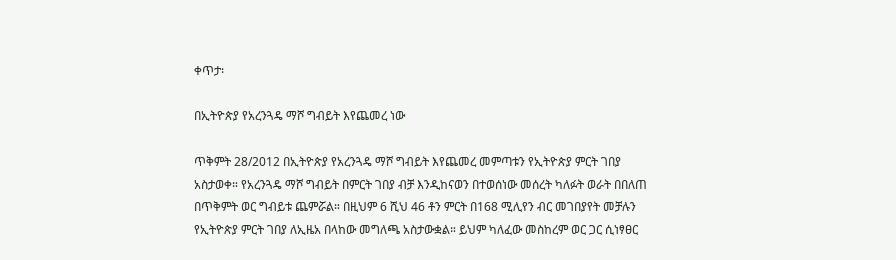ቀጥታ፡

በኢትዮጵያ የአረንጓዴ ማሾ ግብይት እየጨመረ ነው

ጥቅምት 28/2012 በኢትዮጵያ የአረንጓዴ ማሾ ግብይት እየጨመረ መምጣቱን የኢትዮጵያ ምርት ገበያ አስታወቀ። የአረንጓዴ ማሾ ግብይት በምርት ገበያ ብቻ እንዲከናወን በተወሰነው መሰረት ካለፉት ወራት በበለጠ በጥቅምት ወር ግብይቱ ጨምሯል። በዚህም 6 ሺህ 46 ቶን ምርት በ168 ሚሊየን ብር መገበያየት መቻሉን የኢትዮጵያ ምርት ገበያ ለኢዜአ በላከው መግለጫ አስታውቋል። ይህም ካለፈው መስከረም ወር ጋር ሲነፃፀር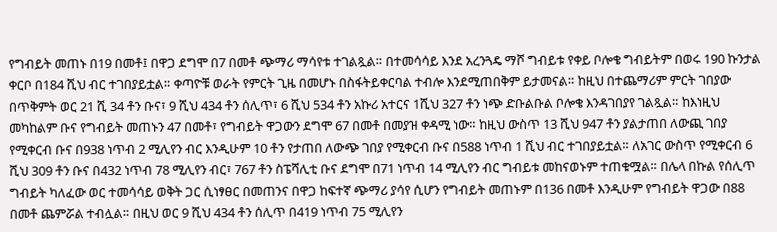የግብይት መጠኑ በ19 በመቶ፤ በዋጋ ደግሞ በ7 በመቶ ጭማሪ ማሳየቱ ተገልጿል። በተመሳሳይ እንደ አረንጓዴ ማሾ ግብይቱ የቀይ ቦሎቄ ግብይትም በወሩ 190 ኩንታል ቀርቦ በ184 ሺህ ብር ተገበያይቷል። ቀጣዮቹ ወራት የምርት ጊዜ በመሆኑ በስፋትይቀርባል ተብሎ እንደሚጠበቅም ይታመናል። ከዚህ በተጨማሪም ምርት ገበያው በጥቅምት ወር 21 ሺ 34 ቶን ቡና፣ 9 ሺህ 434 ቶን ሰሊጥ፣ 6 ሺህ 534 ቶን አኩሪ አተርና 1ሺህ 327 ቶን ነጭ ድቡልቡል ቦሎቄ እንዳገበያየ ገልጿል። ከእነዚህ መካከልም ቡና የግብይት መጠኑን 47 በመቶ፣ የግብይት ዋጋውን ደግሞ 67 በመቶ በመያዝ ቀዳሚ ነው። ከዚህ ውስጥ 13 ሺህ 947 ቶን ያልታጠበ ለውጪ ገበያ የሚቀርብ ቡና በ938 ነጥብ 2 ሚሊየን ብር እንዲሁም 10 ቶን የታጠበ ለውጭ ገበያ የሚቀርብ ቡና በ588 ነጥብ 1 ሺህ ብር ተገበያይቷል። ለአገር ውስጥ የሚቀርብ 6 ሺህ 309 ቶን ቡና በ432 ነጥብ 78 ሚሊየን ብር፣ 767 ቶን ስፔሻሊቲ ቡና ደግሞ በ71 ነጥብ 14 ሚሊየን ብር ግብይቱ መከናወኑም ተጠቁሟል። በሌላ በኩል የሰሊጥ ግብይት ካለፈው ወር ተመሳሳይ ወቅት ጋር ሲነፃፀር በመጠንና በዋጋ ከፍተኛ ጭማሪ ያሳየ ሲሆን የግብይት መጠኑም በ136 በመቶ እንዲሁም የግብይት ዋጋው በ88 በመቶ ጨምሯል ተብሏል። በዚህ ወር 9 ሺህ 434 ቶን ሰሊጥ በ419 ነጥብ 75 ሚሊየን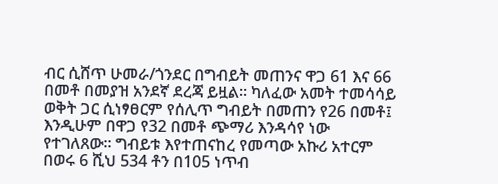ብር ሲሸጥ ሁመራ/ጎንደር በግብይት መጠንና ዋጋ 61 እና 66 በመቶ በመያዝ አንደኛ ደረጃ ይዟል። ካለፈው አመት ተመሳሳይ ወቅት ጋር ሲነፃፀርም የሰሊጥ ግብይት በመጠን የ26 በመቶ፤ እንዲሁም በዋጋ የ32 በመቶ ጭማሪ እንዳሳየ ነው የተገለጸው። ግብይቱ እየተጠናከረ የመጣው አኩሪ አተርም በወሩ 6 ሺህ 534 ቶን በ105 ነጥብ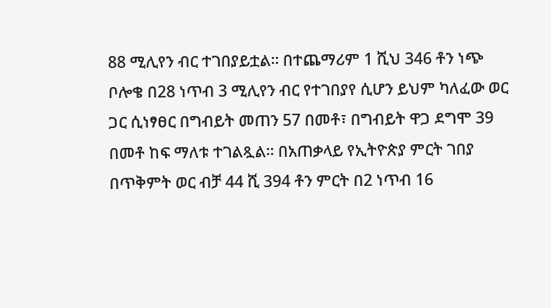88 ሚሊየን ብር ተገበያይቷል። በተጨማሪም 1 ሺህ 346 ቶን ነጭ ቦሎቄ በ28 ነጥብ 3 ሚሊየን ብር የተገበያየ ሲሆን ይህም ካለፈው ወር ጋር ሲነፃፀር በግብይት መጠን 57 በመቶ፣ በግብይት ዋጋ ደግሞ 39 በመቶ ከፍ ማለቱ ተገልጿል። በአጠቃላይ የኢትዮጵያ ምርት ገበያ በጥቅምት ወር ብቻ 44 ሺ 394 ቶን ምርት በ2 ነጥብ 16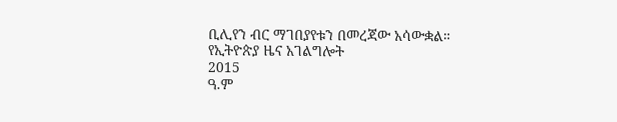ቢሊየን ብር ማገበያየቱን በመረጃው አሳውቋል።
የኢትዮጵያ ዜና አገልግሎት
2015
ዓ.ም